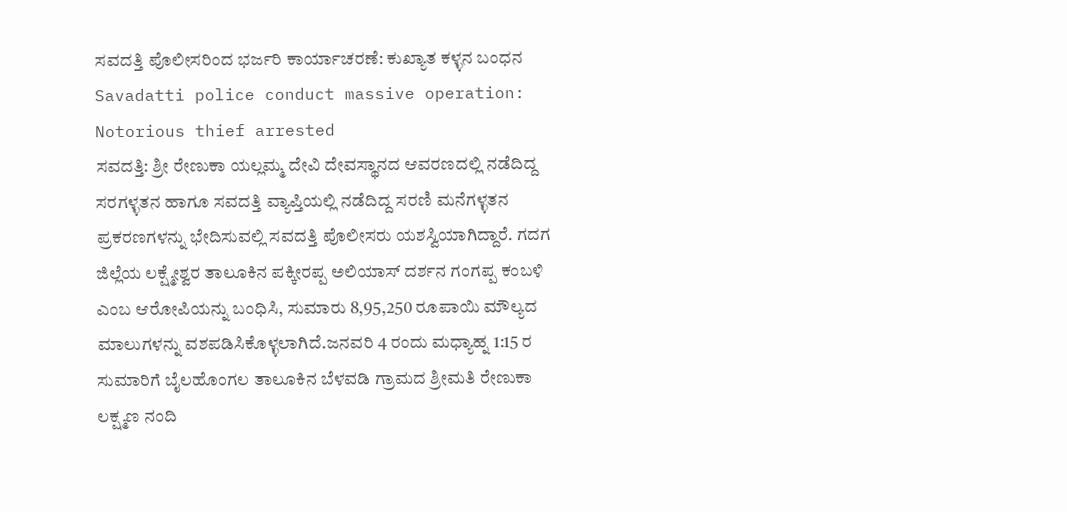ಸವದತ್ತಿ ಪೊಲೀಸರಿಂದ ಭರ್ಜರಿ ಕಾರ್ಯಾಚರಣೆ: ಕುಖ್ಯಾತ ಕಳ್ಳನ ಬಂಧನ
Savadatti police conduct massive operation: Notorious thief arrested
ಸವದತ್ತಿ: ಶ್ರೀ ರೇಣುಕಾ ಯಲ್ಲಮ್ಮ ದೇವಿ ದೇವಸ್ಥಾನದ ಆವರಣದಲ್ಲಿ ನಡೆದಿದ್ದ ಸರಗಳ್ಳತನ ಹಾಗೂ ಸವದತ್ತಿ ವ್ಯಾಪ್ತಿಯಲ್ಲಿ ನಡೆದಿದ್ದ ಸರಣಿ ಮನೆಗಳ್ಳತನ ಪ್ರಕರಣಗಳನ್ನು ಭೇದಿಸುವಲ್ಲಿ ಸವದತ್ತಿ ಪೊಲೀಸರು ಯಶಸ್ವಿಯಾಗಿದ್ದಾರೆ. ಗದಗ ಜಿಲ್ಲೆಯ ಲಕ್ಷ್ಮೇಶ್ವರ ತಾಲೂಕಿನ ಪಕ್ಕೀರಪ್ಪ ಅಲಿಯಾಸ್ ದರ್ಶನ ಗಂಗಪ್ಪ ಕಂಬಳಿ ಎಂಬ ಆರೋಪಿಯನ್ನು ಬಂಧಿಸಿ, ಸುಮಾರು 8,95,250 ರೂಪಾಯಿ ಮೌಲ್ಯದ ಮಾಲುಗಳನ್ನು ವಶಪಡಿಸಿಕೊಳ್ಳಲಾಗಿದೆ.ಜನವರಿ 4 ರಂದು ಮಧ್ಯಾಹ್ನ 1:15 ರ ಸುಮಾರಿಗೆ ಬೈಲಹೊಂಗಲ ತಾಲೂಕಿನ ಬೆಳವಡಿ ಗ್ರಾಮದ ಶ್ರೀಮತಿ ರೇಣುಕಾ ಲಕ್ಷ್ಮಣ ನಂದಿ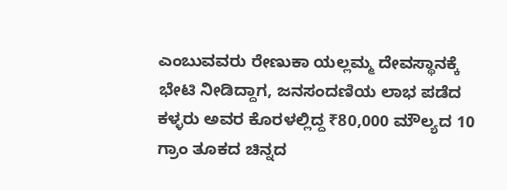ಎಂಬುವವರು ರೇಣುಕಾ ಯಲ್ಲಮ್ಮ ದೇವಸ್ಥಾನಕ್ಕೆ ಭೇಟಿ ನೀಡಿದ್ದಾಗ, ಜನಸಂದಣಿಯ ಲಾಭ ಪಡೆದ ಕಳ್ಳರು ಅವರ ಕೊರಳಲ್ಲಿದ್ದ ₹80,000 ಮೌಲ್ಯದ 10 ಗ್ರಾಂ ತೂಕದ ಚಿನ್ನದ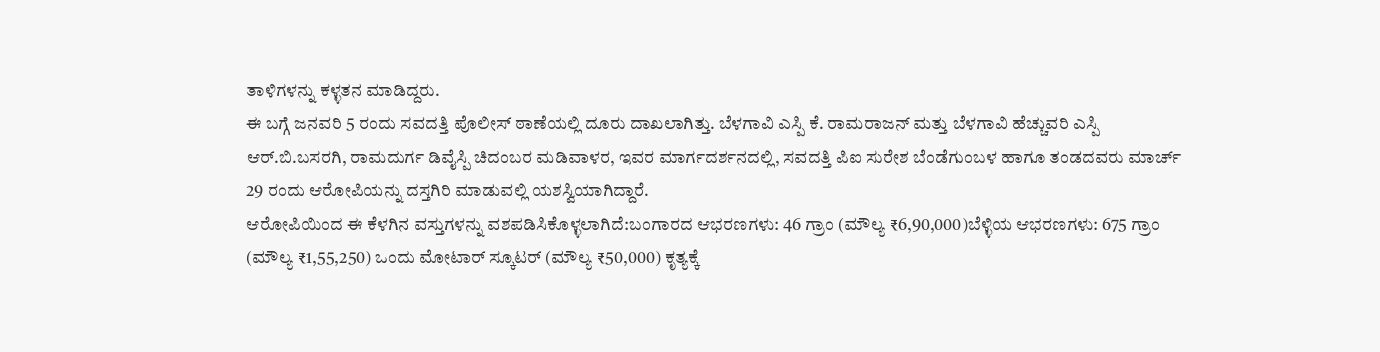ತಾಳಿಗಳನ್ನು ಕಳ್ಳತನ ಮಾಡಿದ್ದರು.
ಈ ಬಗ್ಗೆ ಜನವರಿ 5 ರಂದು ಸವದತ್ತಿ ಪೊಲೀಸ್ ಠಾಣೆಯಲ್ಲಿ ದೂರು ದಾಖಲಾಗಿತ್ತು. ಬೆಳಗಾವಿ ಎಸ್ಪಿ ಕೆ. ರಾಮರಾಜನ್ ಮತ್ತು ಬೆಳಗಾವಿ ಹೆಚ್ಚುವರಿ ಎಸ್ಪಿ ಆರ್.ಬಿ.ಬಸರಗಿ, ರಾಮದುರ್ಗ ಡಿವೈಸ್ಪಿ ಚಿದಂಬರ ಮಡಿವಾಳರ, ಇವರ ಮಾರ್ಗದರ್ಶನದಲ್ಲಿ, ಸವದತ್ತಿ ಪಿಐ ಸುರೇಶ ಬೆಂಡೆಗುಂಬಳ ಹಾಗೂ ತಂಡದವರು ಮಾರ್ಚ್ 29 ರಂದು ಆರೋಪಿಯನ್ನು ದಸ್ತಗಿರಿ ಮಾಡುವಲ್ಲಿ ಯಶಸ್ವಿಯಾಗಿದ್ದಾರೆ.
ಆರೋಪಿಯಿಂದ ಈ ಕೆಳಗಿನ ವಸ್ತುಗಳನ್ನು ವಶಪಡಿಸಿಕೊಳ್ಳಲಾಗಿದೆ:ಬಂಗಾರದ ಆಭರಣಗಳು: 46 ಗ್ರಾಂ (ಮೌಲ್ಯ ₹6,90,000)ಬೆಳ್ಳಿಯ ಆಭರಣಗಳು: 675 ಗ್ರಾಂ (ಮೌಲ್ಯ ₹1,55,250) ಒಂದು ಮೋಟಾರ್ ಸ್ಕೂಟರ್ (ಮೌಲ್ಯ ₹50,000) ಕೃತ್ಯಕ್ಕೆ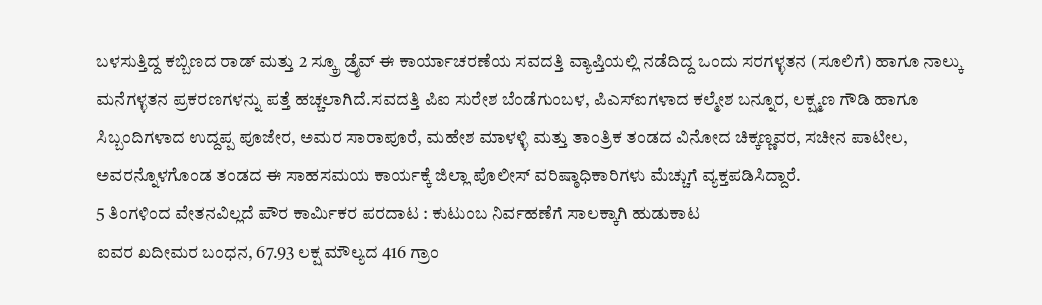ಬಳಸುತ್ತಿದ್ದ ಕಬ್ಬಿಣದ ರಾಡ್ ಮತ್ತು 2 ಸ್ಕ್ರೂ ಡ್ರೈವ್ ಈ ಕಾರ್ಯಾಚರಣೆಯ ಸವದತ್ತಿ ವ್ಯಾಪ್ತಿಯಲ್ಲಿ ನಡೆದಿದ್ದ ಒಂದು ಸರಗಳ್ಳತನ (ಸೂಲಿಗೆ) ಹಾಗೂ ನಾಲ್ಕು ಮನೆಗಳ್ಳತನ ಪ್ರಕರಣಗಳನ್ನು ಪತ್ತೆ ಹಚ್ಚಲಾಗಿದೆ.ಸವದತ್ತಿ ಪಿಐ ಸುರೇಶ ಬೆಂಡೆಗುಂಬಳ, ಪಿಎಸ್ಐಗಳಾದ ಕಲ್ಮೇಶ ಬನ್ನೂರ, ಲಕ್ಷ್ಮಣ ಗೌಡಿ ಹಾಗೂ ಸಿಬ್ಬಂದಿಗಳಾದ ಉದ್ದಪ್ಪ ಪೂಜೇರ, ಅಮರ ಸಾರಾಪೂರೆ, ಮಹೇಶ ಮಾಳಳ್ಳಿ ಮತ್ತು ತಾಂತ್ರಿಕ ತಂಡದ ವಿನೋದ ಚಿಕ್ಕಣ್ಣವರ, ಸಚೀನ ಪಾಟೀಲ, ಅವರನ್ನೊಳಗೊಂಡ ತಂಡದ ಈ ಸಾಹಸಮಯ ಕಾರ್ಯಕ್ಕೆ ಜಿಲ್ಲಾ ಪೊಲೀಸ್ ವರಿಷ್ಠಾಧಿಕಾರಿಗಳು ಮೆಚ್ಚುಗೆ ವ್ಯಕ್ತಪಡಿಸಿದ್ದಾರೆ.
5 ತಿಂಗಳಿಂದ ವೇತನವಿಲ್ಲದೆ ಪೌರ ಕಾರ್ಮಿಕರ ಪರದಾಟ : ಕುಟುಂಬ ನಿರ್ವಹಣೆಗೆ ಸಾಲಕ್ಕಾಗಿ ಹುಡುಕಾಟ
ಐವರ ಖದೀಮರ ಬಂಧನ, 67.93 ಲಕ್ಷ ಮೌಲ್ಯದ 416 ಗ್ರಾಂ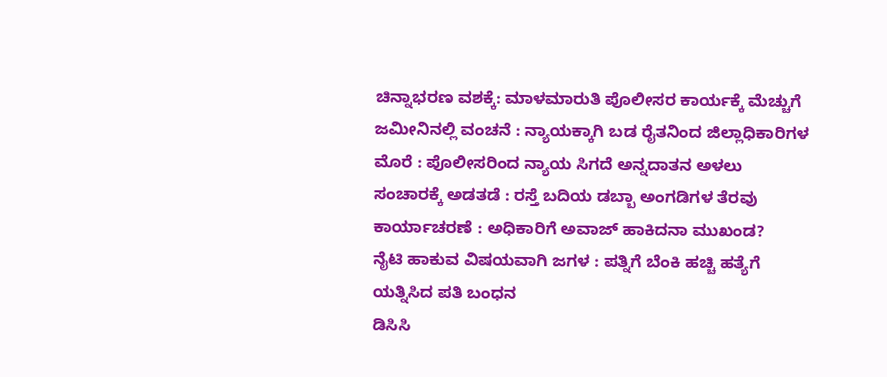ಚಿನ್ನಾಭರಣ ವಶಕ್ಕೆ: ಮಾಳಮಾರುತಿ ಪೊಲೀಸರ ಕಾರ್ಯಕ್ಕೆ ಮೆಚ್ಚುಗೆ
ಜಮೀನಿನಲ್ಲಿ ವಂಚನೆ : ನ್ಯಾಯಕ್ಕಾಗಿ ಬಡ ರೈತನಿಂದ ಜಿಲ್ಲಾಧಿಕಾರಿಗಳ ಮೊರೆ : ಪೊಲೀಸರಿಂದ ನ್ಯಾಯ ಸಿಗದೆ ಅನ್ನದಾತನ ಅಳಲು
ಸಂಚಾರಕ್ಕೆ ಅಡತಡೆ : ರಸ್ತೆ ಬದಿಯ ಡಬ್ಬಾ ಅಂಗಡಿಗಳ ತೆರವು ಕಾರ್ಯಾಚರಣೆ : ಅಧಿಕಾರಿಗೆ ಅವಾಜ್ ಹಾಕಿದನಾ ಮುಖಂಡ?
ನೈಟಿ ಹಾಕುವ ವಿಷಯವಾಗಿ ಜಗಳ : ಪತ್ನಿಗೆ ಬೆಂಕಿ ಹಚ್ಚಿ ಹತ್ಯೆಗೆ ಯತ್ನಿಸಿದ ಪತಿ ಬಂಧನ
ಡಿಸಿಸಿ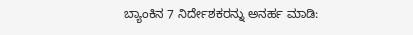ಬ್ಯಾಂಕಿನ 7 ನಿರ್ದೇಶಕರನ್ನು ಅನರ್ಹ ಮಾಡಿ: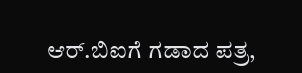ಆರ್.ಬಿಐಗೆ ಗಡಾದ ಪತ್ರ,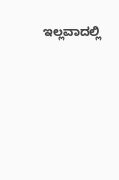ಇಲ್ಲವಾದಲ್ಲಿ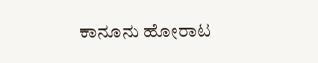ಕಾನೂನು ಹೋರಾಟ